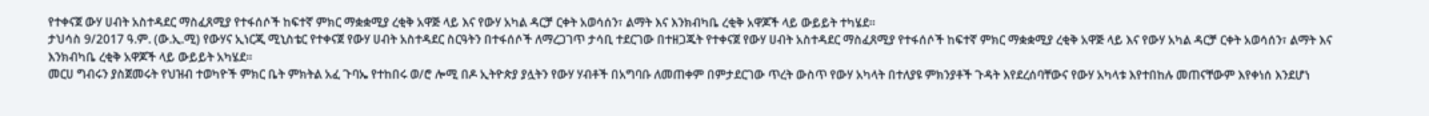የተቀናጀ ውሃ ሀብት አስተዳደር ማስፈጸሚያ የተፋሰሶች ከፍተኛ ምክር ማቋቋሚያ ረቂቅ አዋጅ ላይ እና የውሃ አካል ዳርቻ ርቀት አወሳሰን፣ ልማት እና እንክብካቤ ረቂቅ አዋጆች ላይ ውይይት ተካሄደ።
ታህሳስ 9/2017 ዓ.ም. (ው.ኢ.ሚ) የውሃና ኢነርጂ ሚኒስቴር የተቀናጀ የውሃ ሀብት አስተዳደር ስርዓትን በተፋሰሶች ለማረጋገጥ ታሳቢ ተደርገው በተዘጋጁት የተቀናጀ የውሃ ሀብት አስተዳደር ማስፈጸሚያ የተፋሰሶች ከፍተኛ ምክር ማቋቋሚያ ረቂቅ አዋጅ ላይ እና የውሃ አካል ዳርቻ ርቀት አወሳሰን፣ ልማት እና እንክብካቤ ረቂቅ አዋጆች ላይ ውይይት አካሄደ።
መርሀ ግብሩን ያስጀመሩት የህዝብ ተወካዮች ምክር ቤት ምክትል አፈ ጉባኤ የተከበሩ ወ/ሮ ሎሚ በዶ ኢትዮጵያ ያሏትን የውሃ ሃብቶች በአግባቡ ለመጠቀም በምታደርገው ጥረት ውስጥ የውሃ አካላት በተለያዩ ምክንያቶች ጉዳት እየደረሰባቸውና የውሃ አካላቱ እየተበከሉ መጠናቸውም እየቀነሰ እንደሆነ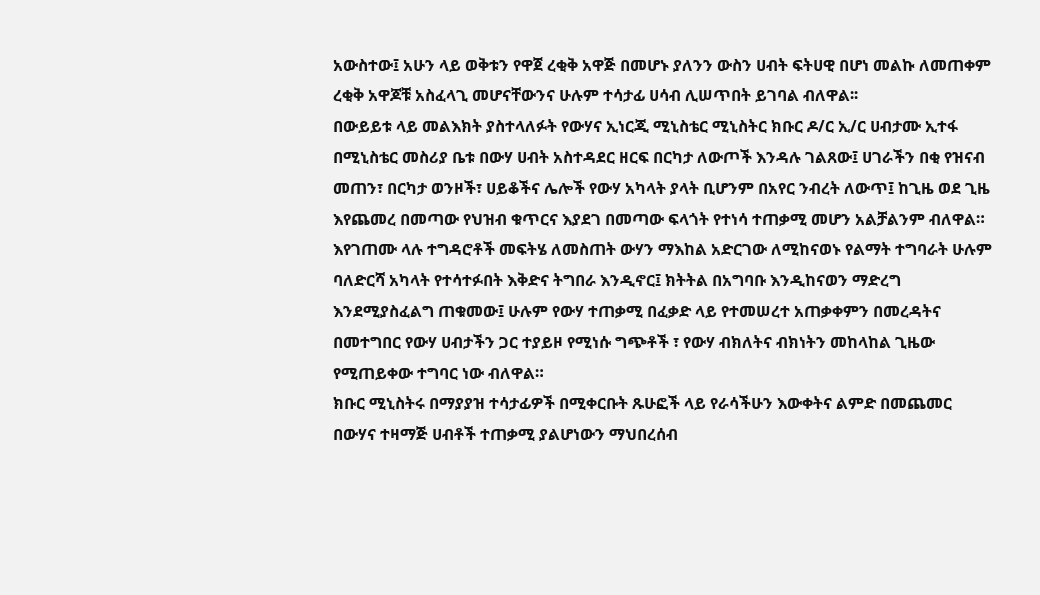አውስተው፤ አሁን ላይ ወቅቱን የዋጀ ረቂቅ አዋጅ በመሆኑ ያለንን ውስን ሀብት ፍትሀዊ በሆነ መልኩ ለመጠቀም ረቂቅ አዋጆቹ አስፈላጊ መሆናቸውንና ሁሉም ተሳታፊ ሀሳብ ሊሠጥበት ይገባል ብለዋል፡፡
በውይይቱ ላይ መልእክት ያስተላለፉት የውሃና ኢነርጂ ሚኒስቴር ሚኒስትር ክቡር ዶ/ር ኢ/ር ሀብታሙ ኢተፋ በሚኒስቴር መስሪያ ቤቱ በውሃ ሀብት አስተዳደር ዘርፍ በርካታ ለውጦች እንዳሉ ገልጸው፤ ሀገራችን በቂ የዝናብ መጠን፣ በርካታ ወንዞች፣ ሀይቆችና ሌሎች የውሃ አካላት ያላት ቢሆንም በአየር ንብረት ለውጥ፤ ከጊዜ ወደ ጊዜ እየጨመረ በመጣው የህዝብ ቁጥርና እያደገ በመጣው ፍላጎት የተነሳ ተጠቃሚ መሆን አልቻልንም ብለዋል።
እየገጠሙ ላሉ ተግዳሮቶች መፍትሄ ለመስጠት ውሃን ማእከል አድርገው ለሚከናወኑ የልማት ተግባራት ሁሉም ባለድርሻ አካላት የተሳተፉበት እቅድና ትግበራ እንዲኖር፤ ክትትል በአግባቡ እንዲከናወን ማድረግ እንደሚያስፈልግ ጠቁመው፤ ሁሉም የውሃ ተጠቃሚ በፈቃድ ላይ የተመሠረተ አጠቃቀምን በመረዳትና በመተግበር የውሃ ሀብታችን ጋር ተያይዞ የሚነሱ ግጭቶች ፣ የውሃ ብክለትና ብክነትን መከላከል ጊዜው የሚጠይቀው ተግባር ነው ብለዋል።
ክቡር ሚኒስትሩ በማያያዝ ተሳታፊዎች በሚቀርቡት ጹሁፎች ላይ የራሳችሁን እውቀትና ልምድ በመጨመር በውሃና ተዛማጅ ሀብቶች ተጠቃሚ ያልሆነውን ማህበረሰብ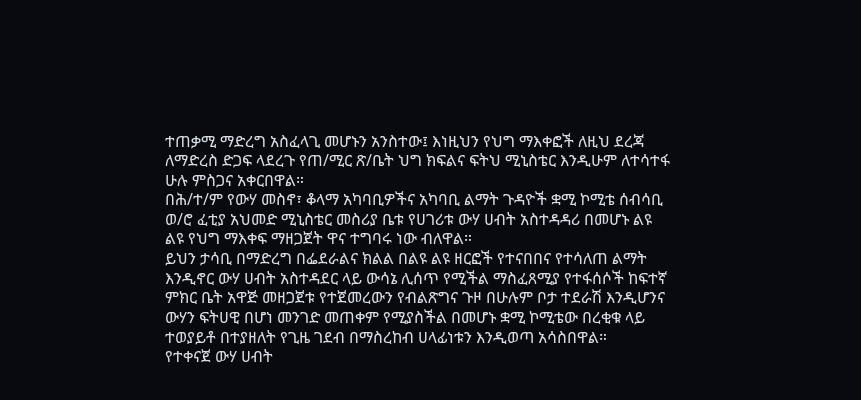ተጠቃሚ ማድረግ አስፈላጊ መሆኑን አንስተው፤ እነዚህን የህግ ማእቀፎች ለዚህ ደረጃ ለማድረስ ድጋፍ ላደረጉ የጠ/ሚር ጽ/ቤት ህግ ክፍልና ፍትህ ሚኒስቴር እንዲሁም ለተሳተፋ ሁሉ ምስጋና አቀርበዋል።
በሕ/ተ/ም የውሃ መስኖ፣ ቆላማ አካባቢዎችና አካባቢ ልማት ጉዳዮች ቋሚ ኮሚቴ ሰብሳቢ ወ/ሮ ፈቲያ አህመድ ሚኒስቴር መስሪያ ቤቱ የሀገሪቱ ውሃ ሀብት አስተዳዳሪ በመሆኑ ልዩ ልዩ የህግ ማእቀፍ ማዘጋጀት ዋና ተግባሩ ነው ብለዋል።
ይህን ታሳቢ በማድረግ በፌደራልና ክልል በልዩ ልዩ ዘርፎች የተናበበና የተሳለጠ ልማት እንዲኖር ውሃ ሀብት አስተዳደር ላይ ውሳኔ ሊሰጥ የሚችል ማስፈጸሚያ የተፋሰሶች ከፍተኛ ምክር ቤት አዋጅ መዘጋጀቱ የተጀመረውን የብልጽግና ጉዞ በሁሉም ቦታ ተደራሽ እንዲሆንና ውሃን ፍትሀዊ በሆነ መንገድ መጠቀም የሚያስችል በመሆኑ ቋሚ ኮሚቴው በረቂቁ ላይ ተወያይቶ በተያዘለት የጊዜ ገደብ በማስረከብ ሀላፊነቱን እንዲወጣ አሳስበዋል።
የተቀናጀ ውሃ ሀብት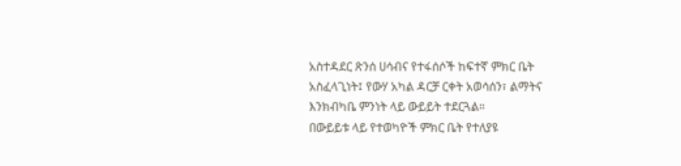አስተዳደር ጽንሰ ሀሳብና የተፋሰሶች ከፍተኛ ምክር ቤት አስፈላጊነት፤ የውሃ አካል ዳርቻ ርቀት አወሳሰን፣ ልማትና እንክብካቤ ምንነት ላይ ውይይት ተደርጓል።
በውይይቱ ላይ የተወካዮች ምክር ቤት የተለያዩ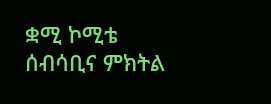ቋሚ ኮሚቴ ሰብሳቢና ምክትል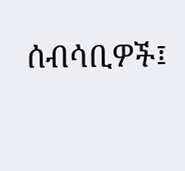ሰብሳቢዎች፤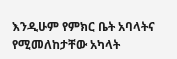እንዲሁም የምክር ቤት አባላትና የሚመለከታቸው አካላት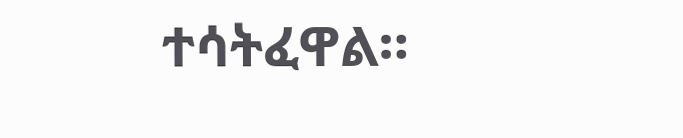ተሳትፈዋል።